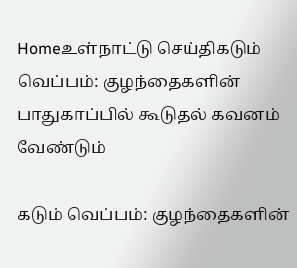Homeஉள்நாட்டு செய்திகடும் வெப்பம்: குழந்தைகளின் பாதுகாப்பில் கூடுதல் கவனம் வேண்டும்

கடும் வெப்பம்: குழந்தைகளின்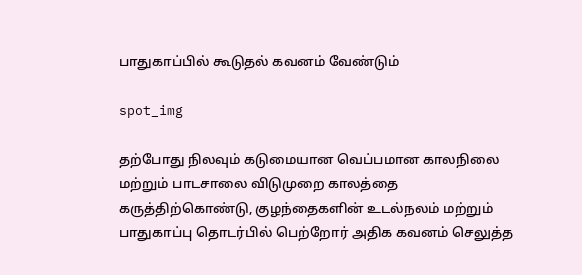பாதுகாப்பில் கூடுதல் கவனம் வேண்டும்

spot_img

தற்போது நிலவும் கடுமையான வெப்பமான காலநிலை மற்றும் பாடசாலை விடுமுறை காலத்தை கருத்திற்கொண்டு, குழந்தைகளின் உடல்நலம் மற்றும் பாதுகாப்பு தொடர்பில் பெற்றோர் அதிக கவனம் செலுத்த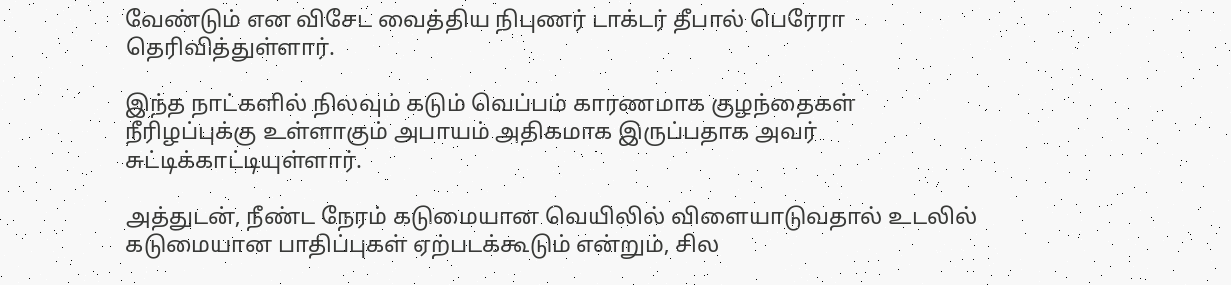வேண்டும் என விசேட வைத்திய நிபுணர் டாக்டர் தீபால் பெரேரா தெரிவித்துள்ளார்.

இந்த நாட்களில் நிலவும் கடும் வெப்பம் காரணமாக குழந்தைகள் நீரிழப்புக்கு உள்ளாகும் அபாயம் அதிகமாக இருப்பதாக அவர் சுட்டிக்காட்டியுள்ளார்.

அத்துடன், நீண்ட நேரம் கடுமையான வெயிலில் விளையாடுவதால் உடலில் கடுமையான பாதிப்புகள் ஏற்படக்கூடும் என்றும், சில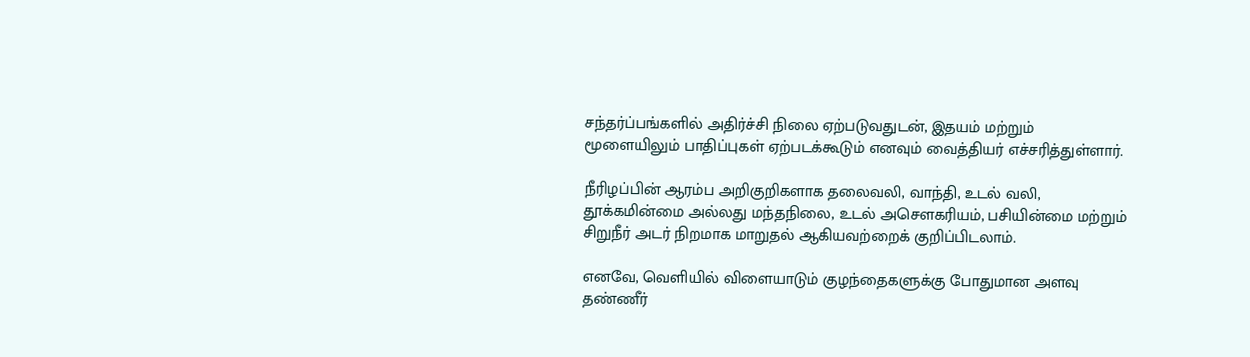சந்தர்ப்பங்களில் அதிர்ச்சி நிலை ஏற்படுவதுடன், இதயம் மற்றும் மூளையிலும் பாதிப்புகள் ஏற்படக்கூடும் எனவும் வைத்தியர் எச்சரித்துள்ளார்.

நீரிழப்பின் ஆரம்ப அறிகுறிகளாக தலைவலி, வாந்தி, உடல் வலி, தூக்கமின்மை அல்லது மந்தநிலை, உடல் அசௌகரியம், பசியின்மை மற்றும் சிறுநீர் அடர் நிறமாக மாறுதல் ஆகியவற்றைக் குறிப்பிடலாம்.

எனவே, வெளியில் விளையாடும் குழந்தைகளுக்கு போதுமான அளவு தண்ணீர்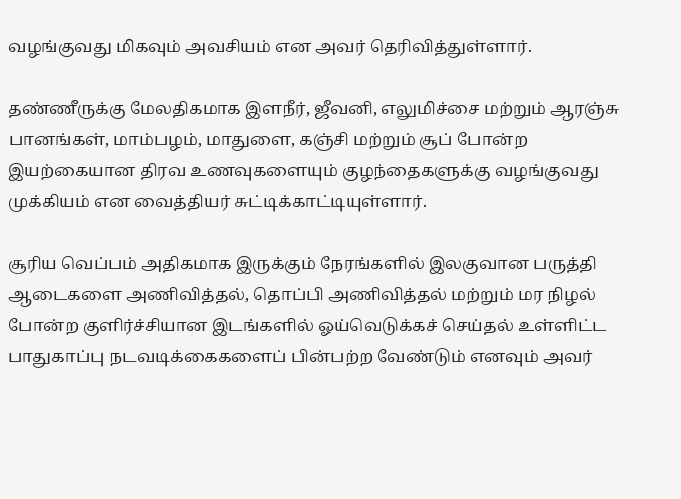வழங்குவது மிகவும் அவசியம் என அவர் தெரிவித்துள்ளார்.

தண்ணீருக்கு மேலதிகமாக இளநீர், ஜீவனி, எலுமிச்சை மற்றும் ஆரஞ்சு பானங்கள், மாம்பழம், மாதுளை, கஞ்சி மற்றும் சூப் போன்ற இயற்கையான திரவ உணவுகளையும் குழந்தைகளுக்கு வழங்குவது முக்கியம் என வைத்தியர் சுட்டிக்காட்டியுள்ளார்.

சூரிய வெப்பம் அதிகமாக இருக்கும் நேரங்களில் இலகுவான பருத்தி ஆடைகளை அணிவித்தல், தொப்பி அணிவித்தல் மற்றும் மர நிழல் போன்ற குளிர்ச்சியான இடங்களில் ஓய்வெடுக்கச் செய்தல் உள்ளிட்ட பாதுகாப்பு நடவடிக்கைகளைப் பின்பற்ற வேண்டும் எனவும் அவர்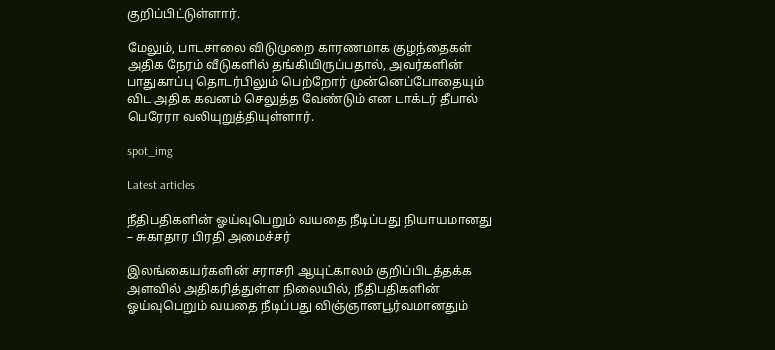குறிப்பிட்டுள்ளார்.

மேலும், பாடசாலை விடுமுறை காரணமாக குழந்தைகள் அதிக நேரம் வீடுகளில் தங்கியிருப்பதால், அவர்களின் பாதுகாப்பு தொடர்பிலும் பெற்றோர் முன்னெப்போதையும் விட அதிக கவனம் செலுத்த வேண்டும் என டாக்டர் தீபால் பெரேரா வலியுறுத்தியுள்ளார்.

spot_img

Latest articles

நீதிபதிகளின் ஓய்வுபெறும் வயதை நீடிப்பது நியாயமானது – சுகாதார பிரதி அமைச்சர்

இலங்கையர்களின் சராசரி ஆயுட்காலம் குறிப்பிடத்தக்க அளவில் அதிகரித்துள்ள நிலையில், நீதிபதிகளின் ஓய்வுபெறும் வயதை நீடிப்பது விஞ்ஞானபூர்வமானதும்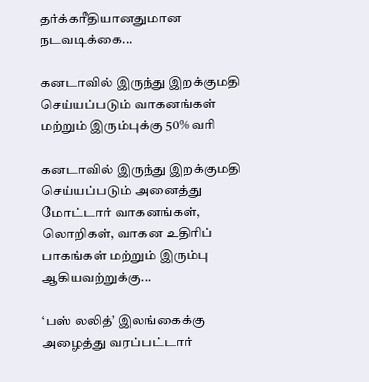தர்க்கரீதியானதுமான நடவடிக்கை...

கனடாவில் இருந்து இறக்குமதி செய்யப்படும் வாகனங்கள் மற்றும் இரும்புக்கு 50% வரி

கனடாவில் இருந்து இறக்குமதி செய்யப்படும் அனைத்து மோட்டார் வாகனங்கள், லொறிகள், வாகன உதிரிப் பாகங்கள் மற்றும் இரும்பு ஆகியவற்றுக்கு...

‘பஸ் லலித்’ இலங்கைக்கு அழைத்து வரப்பட்டார்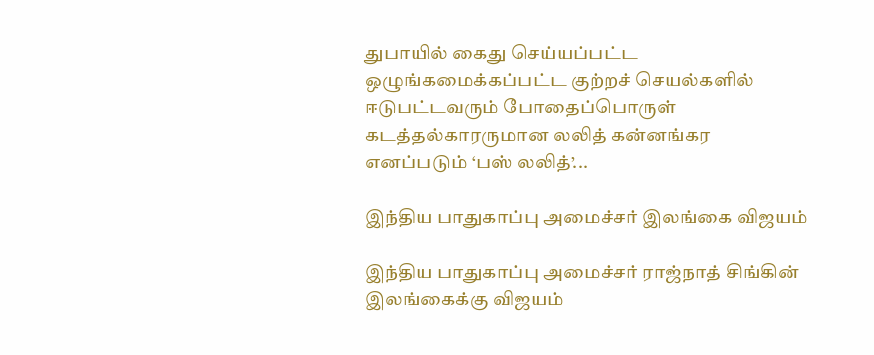துபாயில் கைது செய்யப்பட்ட ஒழுங்கமைக்கப்பட்ட குற்றச் செயல்களில் ஈடுபட்டவரும் போதைப்பொருள் கடத்தல்காரருமான லலித் கன்னங்கர எனப்படும் ‘பஸ் லலித்’...

இந்திய பாதுகாப்பு அமைச்சர் இலங்கை விஜயம்

இந்திய பாதுகாப்பு அமைச்சர் ராஜ்நாத் சிங்கின் இலங்கைக்கு விஜயம்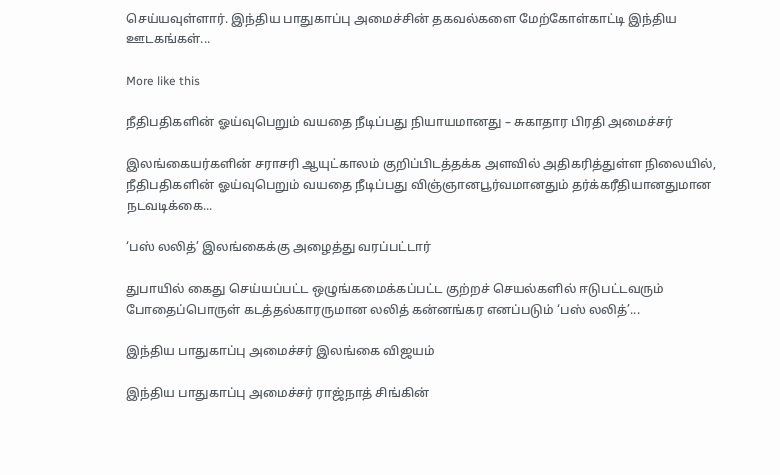செய்யவுள்ளார். இந்திய பாதுகாப்பு அமைச்சின் தகவல்களை மேற்கோள்காட்டி இந்திய ஊடகங்கள்...

More like this

நீதிபதிகளின் ஓய்வுபெறும் வயதை நீடிப்பது நியாயமானது – சுகாதார பிரதி அமைச்சர்

இலங்கையர்களின் சராசரி ஆயுட்காலம் குறிப்பிடத்தக்க அளவில் அதிகரித்துள்ள நிலையில், நீதிபதிகளின் ஓய்வுபெறும் வயதை நீடிப்பது விஞ்ஞானபூர்வமானதும் தர்க்கரீதியானதுமான நடவடிக்கை...

‘பஸ் லலித்’ இலங்கைக்கு அழைத்து வரப்பட்டார்

துபாயில் கைது செய்யப்பட்ட ஒழுங்கமைக்கப்பட்ட குற்றச் செயல்களில் ஈடுபட்டவரும் போதைப்பொருள் கடத்தல்காரருமான லலித் கன்னங்கர எனப்படும் ‘பஸ் லலித்’...

இந்திய பாதுகாப்பு அமைச்சர் இலங்கை விஜயம்

இந்திய பாதுகாப்பு அமைச்சர் ராஜ்நாத் சிங்கின்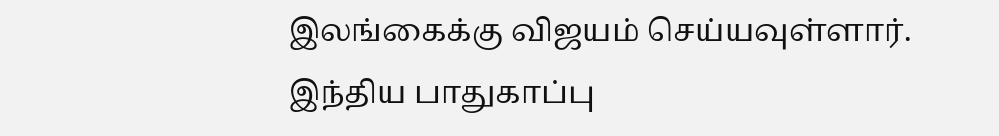இலங்கைக்கு விஜயம் செய்யவுள்ளார். இந்திய பாதுகாப்பு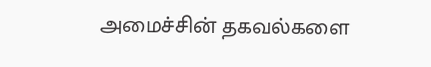அமைச்சின் தகவல்களை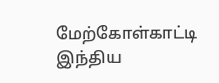மேற்கோள்காட்டி இந்திய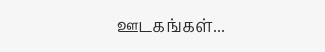ஊடகங்கள்...